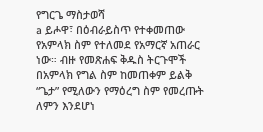የግርጌ ማስታወሻ
a ይሖዋ፣ በዕብራይስጥ የተቀመጠው የአምላክ ስም የተለመደ የአማርኛ አጠራር ነው። ብዙ የመጽሐፍ ቅዱስ ትርጉሞች በአምላክ የግል ስም ከመጠቀም ይልቅ “ጌታ” የሚለውን የማዕረግ ስም የመረጡት ለምን እንደሆነ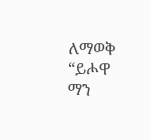ለማወቅ “ይሖዋ ማን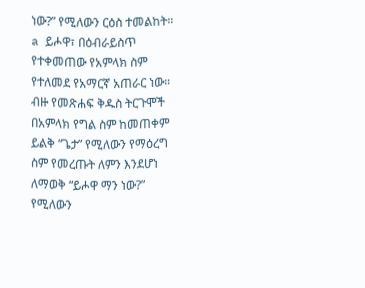ነው?” የሚለውን ርዕስ ተመልከት።
a ይሖዋ፣ በዕብራይስጥ የተቀመጠው የአምላክ ስም የተለመደ የአማርኛ አጠራር ነው። ብዙ የመጽሐፍ ቅዱስ ትርጉሞች በአምላክ የግል ስም ከመጠቀም ይልቅ “ጌታ” የሚለውን የማዕረግ ስም የመረጡት ለምን እንደሆነ ለማወቅ “ይሖዋ ማን ነው?” የሚለውን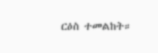ርዕስ ተመልከት።